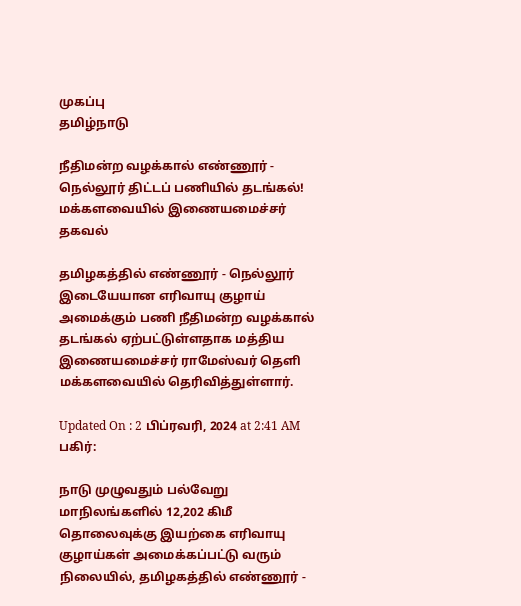முகப்பு
தமிழ்நாடு

நீதிமன்ற வழக்கால் எண்ணூர் - நெல்லூர் திட்டப் பணியில் தடங்கல்! மக்களவையில் இணையமைச்சர் தகவல்

தமிழகத்தில் எண்ணூர் - நெல்லூர் இடையேயான எரிவாயு குழாய் அமைக்கும் பணி நீதிமன்ற வழக்கால் தடங்கல் ஏற்பட்டுள்ளதாக மத்திய இணையமைச்சர் ராமேஸ்வர் தெளி மக்களவையில் தெரிவித்துள்ளார்.

Updated On : 2 பிப்ரவரி, 2024 at 2:41 AM
பகிர்:

நாடு முழுவதும் பல்வேறு மாநிலங்களில் 12,202 கிமீ தொலைவுக்கு இயற்கை எரிவாயு குழாய்கள் அமைக்கப்பட்டு வரும் நிலையில், தமிழகத்தில் எண்ணூர் -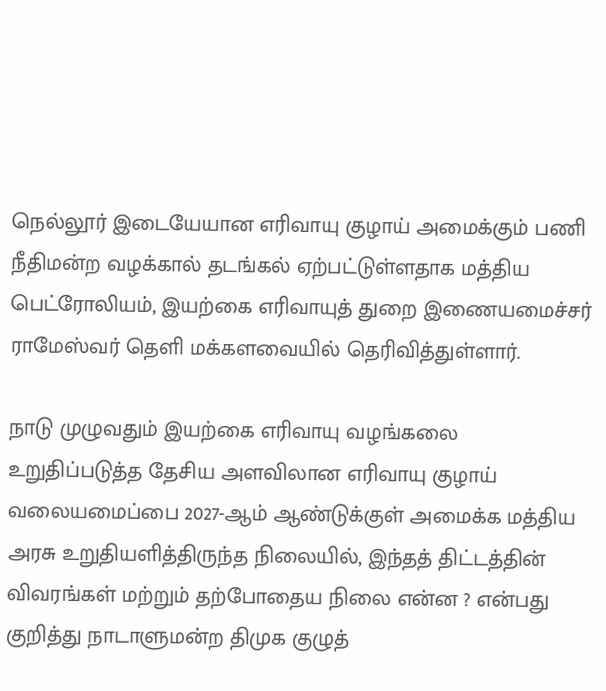நெல்லூர் இடையேயான எரிவாயு குழாய் அமைக்கும் பணி நீதிமன்ற வழக்கால் தடங்கல் ஏற்பட்டுள்ளதாக மத்திய பெட்ரோலியம், இயற்கை எரிவாயுத் துறை இணையமைச்சர் ராமேஸ்வர் தெளி மக்களவையில் தெரிவித்துள்ளார்.

நாடு முழுவதும் இயற்கை எரிவாயு வழங்கலை உறுதிப்படுத்த தேசிய அளவிலான எரிவாயு குழாய் வலையமைப்பை 2027-ஆம் ஆண்டுக்குள் அமைக்க மத்திய அரசு உறுதியளித்திருந்த நிலையில், இந்தத் திட்டத்தின் விவரங்கள் மற்றும் தற்போதைய நிலை என்ன ? என்பது குறித்து நாடாளுமன்ற திமுக குழுத்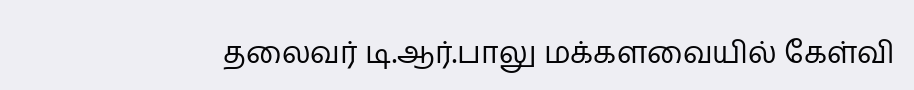தலைவர் டி.ஆர்.பாலு மக்களவையில் கேள்வி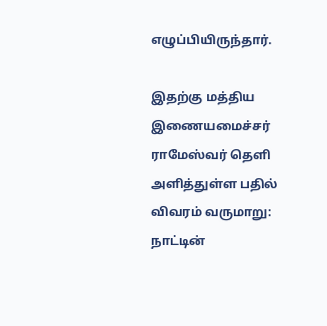எழுப்பியிருந்தார்.

இதற்கு மத்திய இணையமைச்சர் ராமேஸ்வர் தெளி அளித்துள்ள பதில் விவரம் வருமாறு: நாட்டின்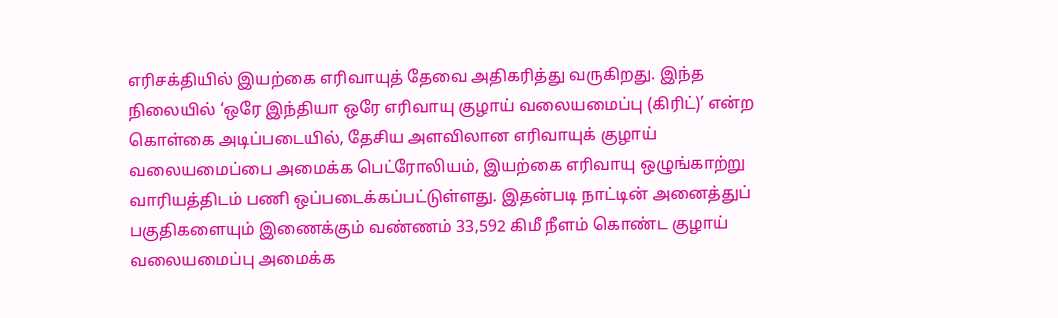எரிசக்தியில் இயற்கை எரிவாயுத் தேவை அதிகரித்து வருகிறது. இந்த நிலையில் ‘ஒரே இந்தியா ஒரே எரிவாயு குழாய் வலையமைப்பு (கிரிட்)’ என்ற கொள்கை அடிப்படையில், தேசிய அளவிலான எரிவாயுக் குழாய் வலையமைப்பை அமைக்க பெட்ரோலியம், இயற்கை எரிவாயு ஒழுங்காற்று வாரியத்திடம் பணி ஒப்படைக்கப்பட்டுள்ளது. இதன்படி நாட்டின் அனைத்துப் பகுதிகளையும் இணைக்கும் வண்ணம் 33,592 கிமீ நீளம் கொண்ட குழாய் வலையமைப்பு அமைக்க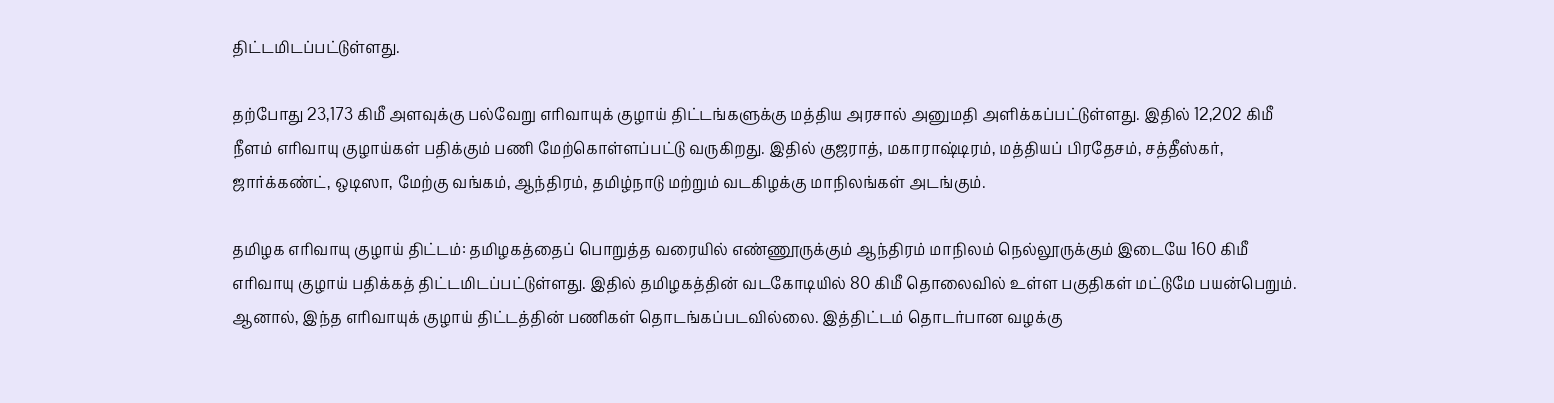திட்டமிடப்பட்டுள்ளது.

தற்போது 23,173 கிமீ அளவுக்கு பல்வேறு எரிவாயுக் குழாய் திட்டங்களுக்கு மத்திய அரசால் அனுமதி அளிக்கப்பட்டுள்ளது. இதில் 12,202 கிமீ நீளம் எரிவாயு குழாய்கள் பதிக்கும் பணி மேற்கொள்ளப்பட்டு வருகிறது. இதில் குஜராத், மகாராஷ்டிரம், மத்தியப் பிரதேசம், சத்தீஸ்கர், ஜார்க்கண்ட், ஒடிஸா, மேற்கு வங்கம், ஆந்திரம், தமிழ்நாடு மற்றும் வடகிழக்கு மாநிலங்கள் அடங்கும்.

தமிழக எரிவாயு குழாய் திட்டம்: தமிழகத்தைப் பொறுத்த வரையில் எண்ணூருக்கும் ஆந்திரம் மாநிலம் நெல்லூருக்கும் இடையே 160 கிமீ எரிவாயு குழாய் பதிக்கத் திட்டமிடப்பட்டுள்ளது. இதில் தமிழகத்தின் வடகோடியில் 80 கிமீ தொலைவில் உள்ள பகுதிகள் மட்டுமே பயன்பெறும். ஆனால், இந்த எரிவாயுக் குழாய் திட்டத்தின் பணிகள் தொடங்கப்படவில்லை. இத்திட்டம் தொடர்பான வழக்கு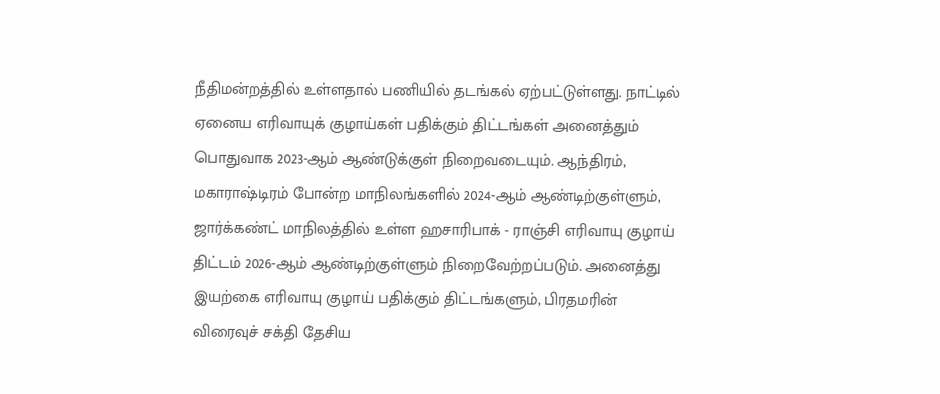நீதிமன்றத்தில் உள்ளதால் பணியில் தடங்கல் ஏற்பட்டுள்ளது. நாட்டில் ஏனைய எரிவாயுக் குழாய்கள் பதிக்கும் திட்டங்கள் அனைத்தும் பொதுவாக 2023-ஆம் ஆண்டுக்குள் நிறைவடையும். ஆந்திரம், மகாராஷ்டிரம் போன்ற மாநிலங்களில் 2024-ஆம் ஆண்டிற்குள்ளும், ஜார்க்கண்ட் மாநிலத்தில் உள்ள ஹசாரிபாக் - ராஞ்சி எரிவாயு குழாய் திட்டம் 2026-ஆம் ஆண்டிற்குள்ளும் நிறைவேற்றப்படும். அனைத்து இயற்கை எரிவாயு குழாய் பதிக்கும் திட்டங்களும், பிரதமரின் விரைவுச் சக்தி தேசிய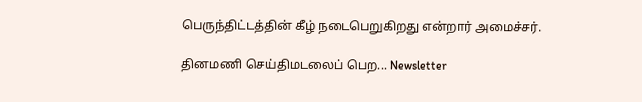பெருந்திட்டத்தின் கீழ் நடைபெறுகிறது என்றார் அமைச்சர்.

தினமணி செய்திமடலைப் பெற... Newsletter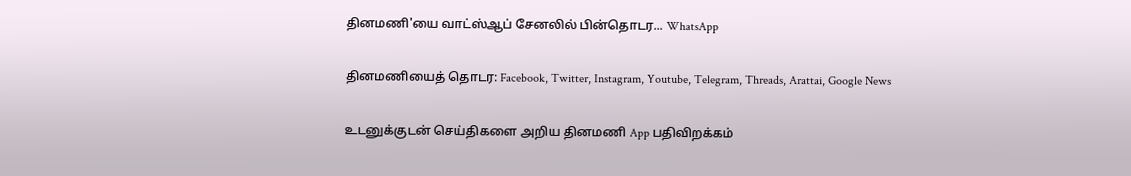தினமணி'யை வாட்ஸ்ஆப் சேனலில் பின்தொடர... WhatsApp

தினமணியைத் தொடர: Facebook, Twitter, Instagram, Youtube, Telegram, Threads, Arattai, Google News

உடனுக்குடன் செய்திகளை அறிய தினமணி App பதிவிறக்கம்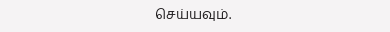செய்யவும்.